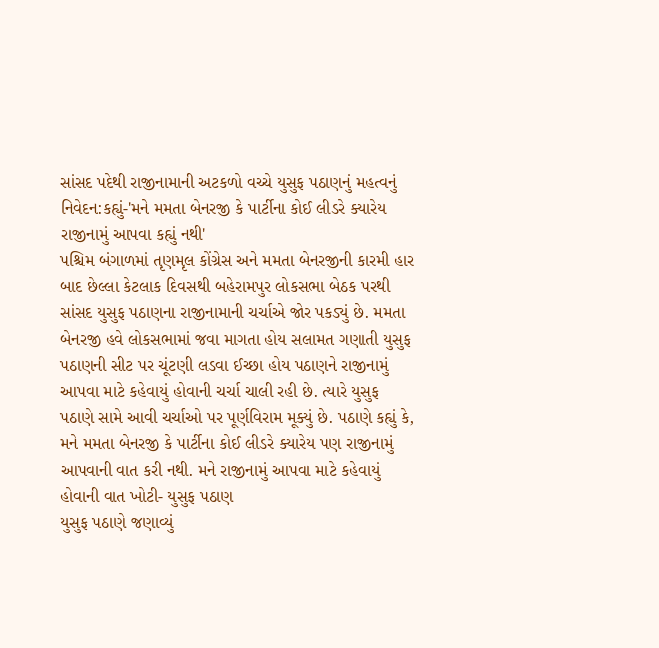સાંસદ પદેથી રાજીનામાની અટકળો વચ્ચે યુસુફ પઠાણનું મહત્વનું નિવેદન:કહ્યું-'મને મમતા બેનરજી કે પાર્ટીના કોઈ લીડરે ક્યારેય રાજીનામું આપવા કહ્યું નથી'
પશ્ચિમ બંગાળમાં તૃણમૃલ કોંગ્રેસ અને મમતા બેનરજીની કારમી હાર બાદ છેલ્લા કેટલાક દિવસથી બહેરામપુર લોકસભા બેઠક પરથી સાંસદ યુસુફ પઠાણના રાજીનામાની ચર્ચાએ જોર પકડ્યું છે. મમતા બેનરજી હવે લોકસભામાં જવા માગતા હોય સલામત ગણાતી યુસુફ પઠાણની સીટ પર ચૂંટણી લડવા ઈચ્છા હોય પઠાણને રાજીનામું આપવા માટે કહેવાયું હોવાની ચર્ચા ચાલી રહી છે. ત્યારે યુસુફ પઠાણે સામે આવી ચર્ચાઓ પર પૂર્ણવિરામ મૂક્યું છે. પઠાણે કહ્યું કે, મને મમતા બેનરજી કે પાર્ટીના કોઈ લીડરે ક્યારેય પણ રાજીનામું આપવાની વાત કરી નથી. મને રાજીનામું આપવા માટે કહેવાયું હોવાની વાત ખોટી- યુસુફ પઠાણ
યુસુફ પઠાણે જણાવ્યું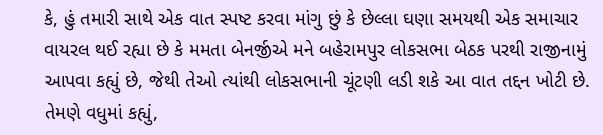કે, હું તમારી સાથે એક વાત સ્પષ્ટ કરવા માંગુ છું કે છેલ્લા ઘણા સમયથી એક સમાચાર વાયરલ થઈ રહ્યા છે કે મમતા બેનર્જીએ મને બહેરામપુર લોકસભા બેઠક પરથી રાજીનામું આપવા કહ્યું છે, જેથી તેઓ ત્યાંથી લોકસભાની ચૂંટણી લડી શકે આ વાત તદ્દન ખોટી છે. તેમણે વધુમાં કહ્યું,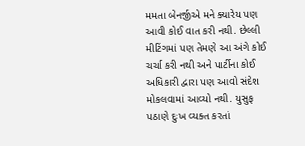મમતા બેનર્જીએ મને ક્યારેય પણ આવી કોઈ વાત કરી નથી. છેલ્લી મીટિંગમાં પણ તેમણે આ અંગે કોઈ ચર્ચા કરી નથી અને પાર્ટીના કોઈ અધિકારી દ્વારા પણ આવો સંદેશ મોકલવામાં આવ્યો નથી. યુસુફ પઠાણે દુઃખ વ્યક્ત કરતાં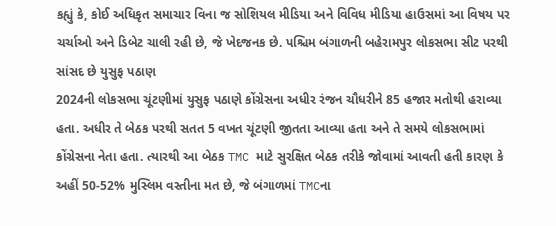કહ્યું કે, કોઈ અધિકૃત સમાચાર વિના જ સોશિયલ મીડિયા અને વિવિધ મીડિયા હાઉસમાં આ વિષય પર ચર્ચાઓ અને ડિબેટ ચાલી રહી છે, જે ખેદજનક છે. પશ્ચિમ બંગાળની બહેરામપુર લોકસભા સીટ પરથી સાંસદ છે યુસુફ પઠાણ
2024ની લોકસભા ચૂંટણીમાં યુસુફ પઠાણે કોંગ્રેસના અધીર રંજન ચૌધરીને 85 હજાર મતોથી હરાવ્યા હતા. અધીર તે બેઠક પરથી સતત 5 વખત ચૂંટણી જીતતા આવ્યા હતા અને તે સમયે લોકસભામાં કોંગ્રેસના નેતા હતા. ત્યારથી આ બેઠક TMC માટે સુરક્ષિત બેઠક તરીકે જોવામાં આવતી હતી કારણ કે અહીં 50-52% મુસ્લિમ વસ્તીના મત છે, જે બંગાળમાં TMCના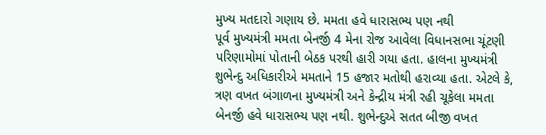મુખ્ય મતદારો ગણાય છે. મમતા હવે ધારાસભ્ય પણ નથી
પૂર્વ મુખ્યમંત્રી મમતા બેનર્જી 4 મેના રોજ આવેલા વિધાનસભા ચૂંટણી પરિણામોમાં પોતાની બેઠક પરથી હારી ગયા હતા. હાલના મુખ્યમંત્રી શુભેન્દુ અધિકારીએ મમતાને 15 હજાર મતોથી હરાવ્યા હતા. એટલે કે, ત્રણ વખત બંગાળના મુખ્યમંત્રી અને કેન્દ્રીય મંત્રી રહી ચૂકેલા મમતા બેનર્જી હવે ધારાસભ્ય પણ નથી. શુભેન્દુએ સતત બીજી વખત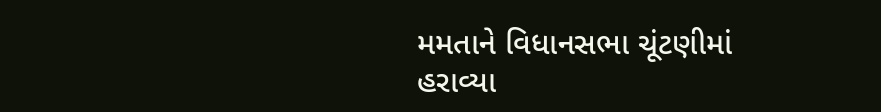મમતાને વિધાનસભા ચૂંટણીમાં હરાવ્યા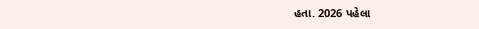હતા. 2026 પહેલા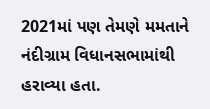2021માં પણ તેમણે મમતાને નંદીગ્રામ વિધાનસભામાંથી હરાવ્યા હતા.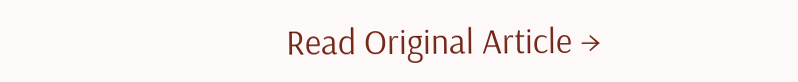Read Original Article →